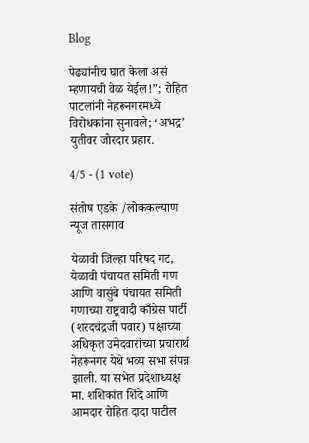Blog

पेढ्यांनीच घात केला असं म्हणायची वेळ येईल!”; रोहित पाटलांनी नेहरूनगरमध्ये विरोधकांना सुनावले; ‘अभद्र’ युतीवर जोरदार प्रहार.

4/5 - (1 vote)

संतोष एडके /लोककल्याण न्यूज तासगाव

येळावी जिल्हा परिषद गट, येळावी पंचायत समिती गण आणि वासुंबे पंचायत समिती गणाच्या राष्ट्रवादी काँग्रेस पार्टी (शरदचंद्रजी पवार) पक्षाच्या अधिकृत उमेदवारांच्या प्रचारार्थ नेहरूनगर येथे भव्य सभा संपन्न झाली. या सभेत प्रदेशाध्यक्ष मा. शशिकांत शिंदे आणि आमदार रोहित दादा पाटील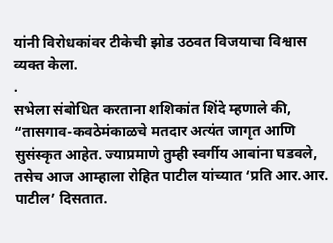यांनी विरोधकांवर टीकेची झोड उठवत विजयाचा विश्वास व्यक्त केला.
.
सभेला संबोधित करताना शशिकांत शिंदे म्हणाले की, “तासगाव-कवठेमंकाळचे मतदार अत्यंत जागृत आणि सुसंस्कृत आहेत. ज्याप्रमाणे तुम्ही स्वर्गीय आबांना घडवले, तसेच आज आम्हाला रोहित पाटील यांच्यात ‘प्रति आर.आर. पाटील’ दिसतात.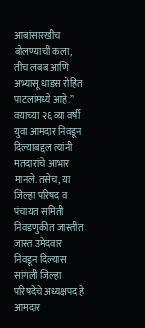आबांसारखीच बोलण्याची कला, तीच लबब आणि अभ्यासू धाडस रोहित पाटलांमध्ये आहे.” वयाच्या २६ व्या वर्षी युवा आमदार निवडून दिल्याबद्दल त्यांनी मतदारांचे आभार मानले. तसेच, या जिल्हा परिषद व पंचायत समिती निवडणुकीत जास्तीत जास्त उमेदवार निवडून दिल्यास सांगली जिल्हा परिषदेचे अध्यक्षपद हे आमदार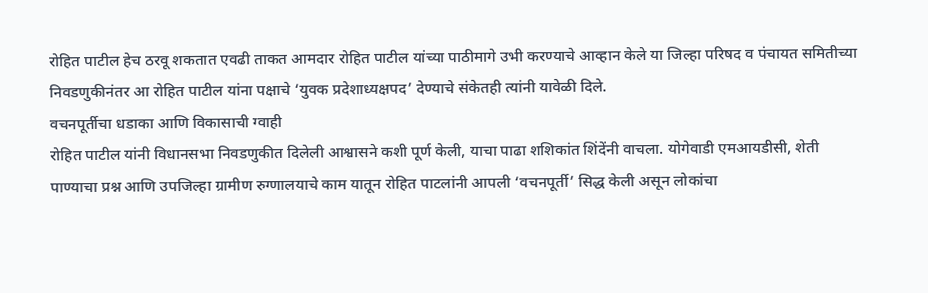रोहित पाटील हेच ठरवू शकतात एवढी ताकत आमदार रोहित पाटील यांच्या पाठीमागे उभी करण्याचे आव्हान केले या जिल्हा परिषद व पंचायत समितीच्या निवडणुकीनंतर आ रोहित पाटील यांना पक्षाचे ‘युवक प्रदेशाध्यक्षपद’ देण्याचे संकेतही त्यांनी यावेळी दिले.
वचनपूर्तीचा धडाका आणि विकासाची ग्वाही
रोहित पाटील यांनी विधानसभा निवडणुकीत दिलेली आश्वासने कशी पूर्ण केली, याचा पाढा शशिकांत शिंदेंनी वाचला. योगेवाडी एमआयडीसी, शेती पाण्याचा प्रश्न आणि उपजिल्हा ग्रामीण रुग्णालयाचे काम यातून रोहित पाटलांनी आपली ‘वचनपूर्ती’ सिद्ध केली असून लोकांचा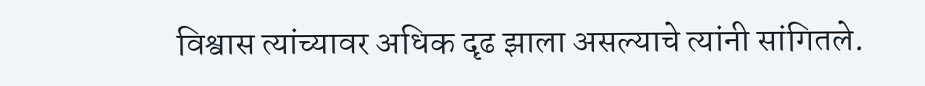विश्वास त्यांच्यावर अधिक दृढ झाला असल्याचे त्यांनी सांगितले.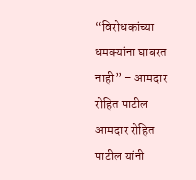“विरोधकांच्या धमक्यांना घाबरत नाही” – आमदार रोहित पाटील
आमदार रोहित पाटील यांनी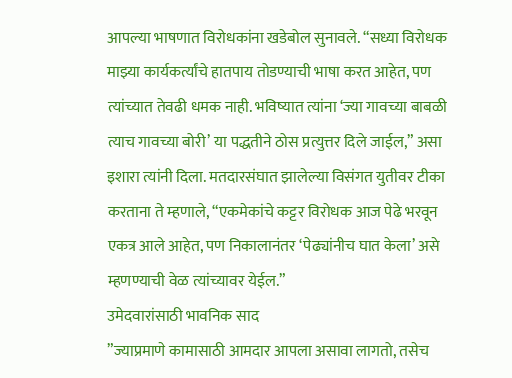आपल्या भाषणात विरोधकांना खडेबोल सुनावले. “सध्या विरोधक माझ्या कार्यकर्त्यांचे हातपाय तोडण्याची भाषा करत आहेत, पण त्यांच्यात तेवढी धमक नाही. भविष्यात त्यांना ‘ज्या गावच्या बाबळी त्याच गावच्या बोरी’ या पद्धतीने ठोस प्रत्युत्तर दिले जाईल,” असा इशारा त्यांनी दिला. मतदारसंघात झालेल्या विसंगत युतीवर टीका करताना ते म्हणाले, “एकमेकांचे कट्टर विरोधक आज पेढे भरवून एकत्र आले आहेत, पण निकालानंतर ‘पेढ्यांनीच घात केला’ असे म्हणण्याची वेळ त्यांच्यावर येईल.”
उमेदवारांसाठी भावनिक साद
”ज्याप्रमाणे कामासाठी आमदार आपला असावा लागतो, तसेच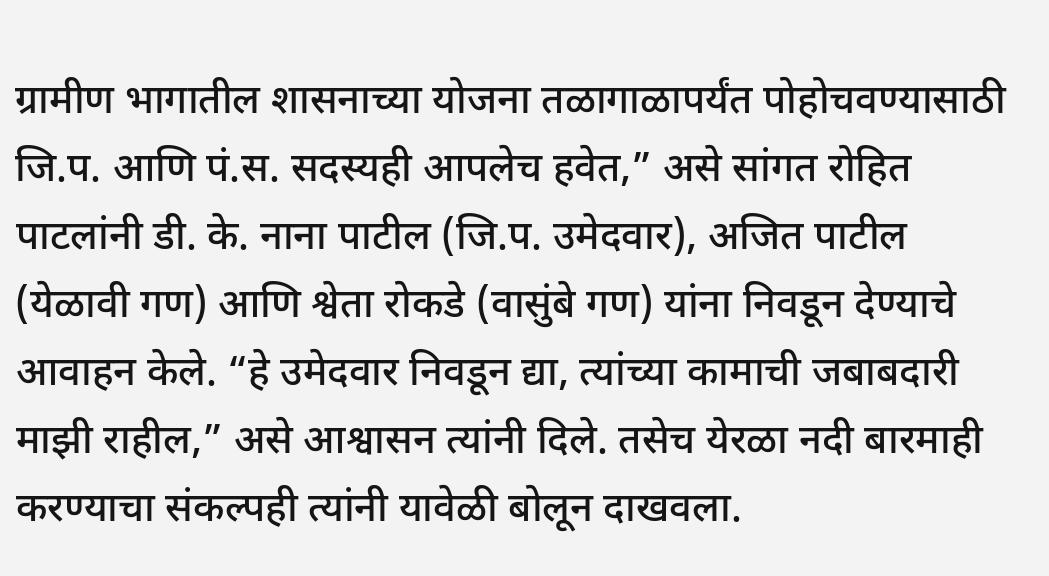ग्रामीण भागातील शासनाच्या योजना तळागाळापर्यंत पोहोचवण्यासाठी जि.प. आणि पं.स. सदस्यही आपलेच हवेत,” असे सांगत रोहित पाटलांनी डी. के. नाना पाटील (जि.प. उमेदवार), अजित पाटील (येळावी गण) आणि श्वेता रोकडे (वासुंबे गण) यांना निवडून देण्याचे आवाहन केले. “हे उमेदवार निवडून द्या, त्यांच्या कामाची जबाबदारी माझी राहील,” असे आश्वासन त्यांनी दिले. तसेच येरळा नदी बारमाही करण्याचा संकल्पही त्यांनी यावेळी बोलून दाखवला.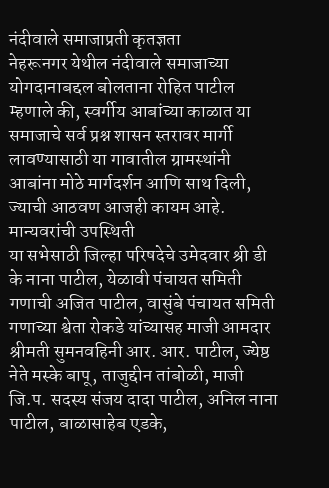नंदीवाले समाजाप्रती कृतज्ञता
नेहरूनगर येथील नंदीवाले समाजाच्या योगदानाबद्दल बोलताना रोहित पाटील म्हणाले की, स्वर्गीय आबांच्या काळात या समाजाचे सर्व प्रश्न शासन स्तरावर मार्गी लावण्यासाठी या गावातील ग्रामस्थांनी आबांना मोठे मार्गदर्शन आणि साथ दिली, ज्याची आठवण आजही कायम आहे.
मान्यवरांची उपस्थिती
या सभेसाठी जिल्हा परिषदेचे उमेदवार श्री डी के नाना पाटील, येळावी पंचायत समिती गणाची अजित पाटील, वासुंबे पंचायत समिती गणाच्या श्वेता रोकडे यांच्यासह माजी आमदार श्रीमती सुमनवहिनी आर. आर. पाटील, ज्येष्ठ नेते मस्के बापू, ताजुद्दीन तांबोळी, माजी जि.प. सदस्य संजय दादा पाटील, अनिल नाना पाटील, बाळासाहेब एडके,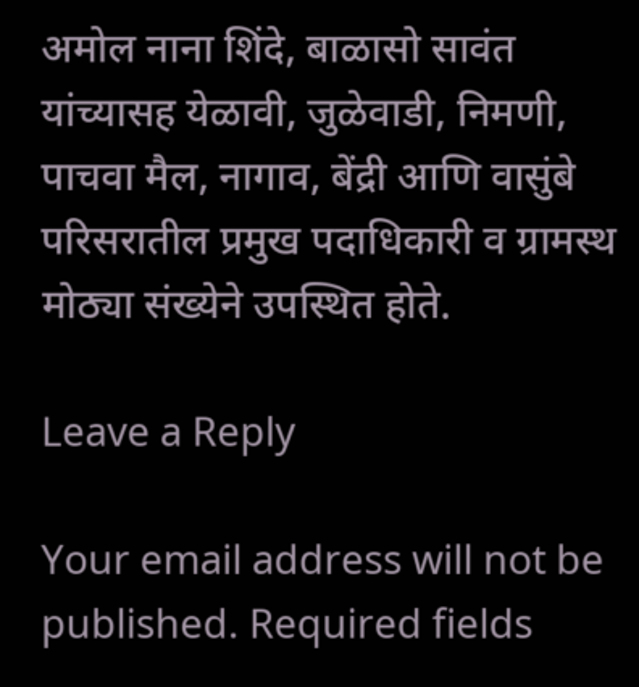अमोल नाना शिंदे, बाळासो सावंत यांच्यासह येळावी, जुळेवाडी, निमणी, पाचवा मैल, नागाव, बेंद्री आणि वासुंबे परिसरातील प्रमुख पदाधिकारी व ग्रामस्थ मोठ्या संख्येने उपस्थित होते.

Leave a Reply

Your email address will not be published. Required fields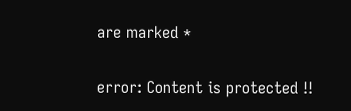are marked *

error: Content is protected !!